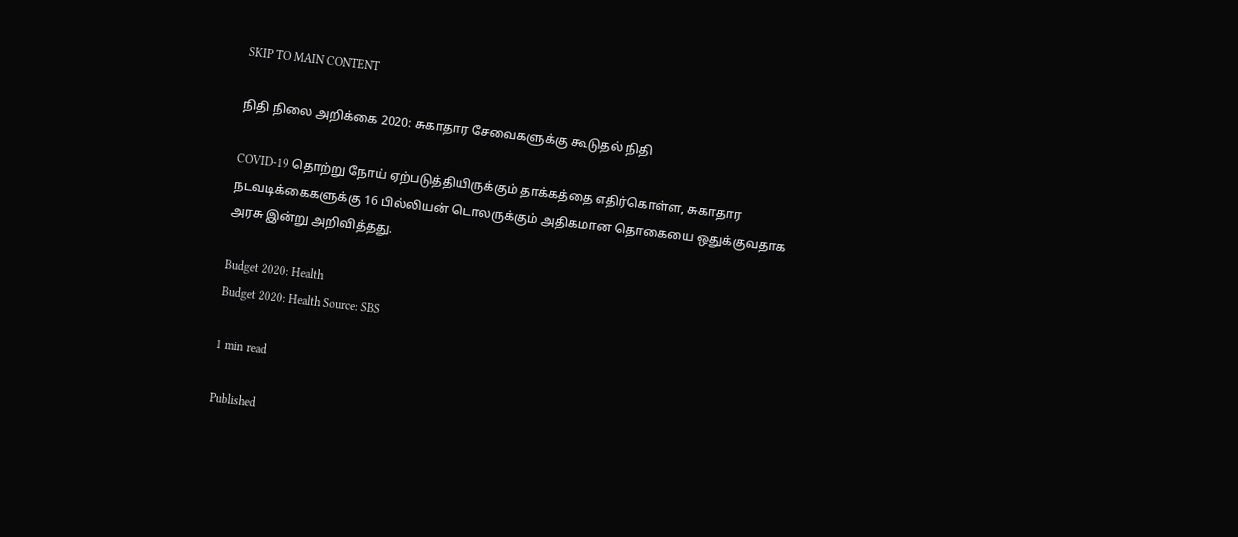SKIP TO MAIN CONTENT

நிதி நிலை அறிக்கை 2020: சுகாதார சேவைகளுக்கு கூடுதல் நிதி

COVID-19 தொற்று நோய் ஏற்படுத்தியிருக்கும் தாக்கத்தை எதிர்கொள்ள, சுகாதார நடவடிக்கைகளுக்கு 16 பில்லியன் டொலருக்கும் அதிகமான தொகையை ஒதுக்குவதாக அரசு இன்று அறிவித்தது.

Budget 2020: Health
Budget 2020: Health Source: SBS

1 min read

Published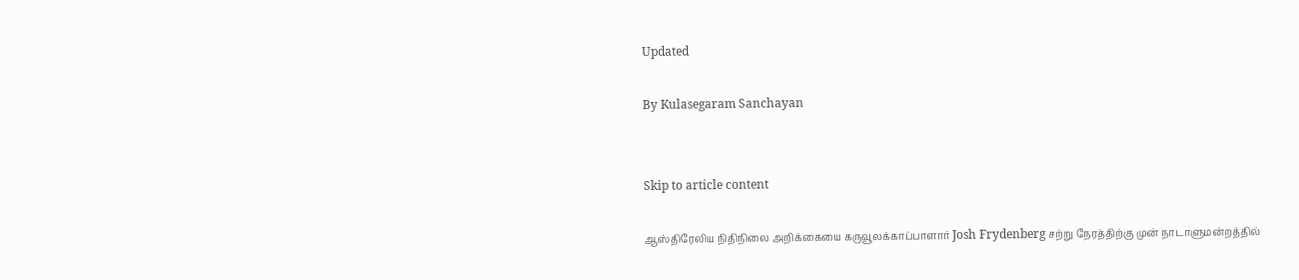Updated

By Kulasegaram Sanchayan


Skip to article content

ஆஸ்திரேலிய நிதிநிலை அறிக்கையை கருவூலக்காப்பாளார் Josh Frydenberg சற்று நேரத்திற்கு முன் நாடாளுமன்றத்தில்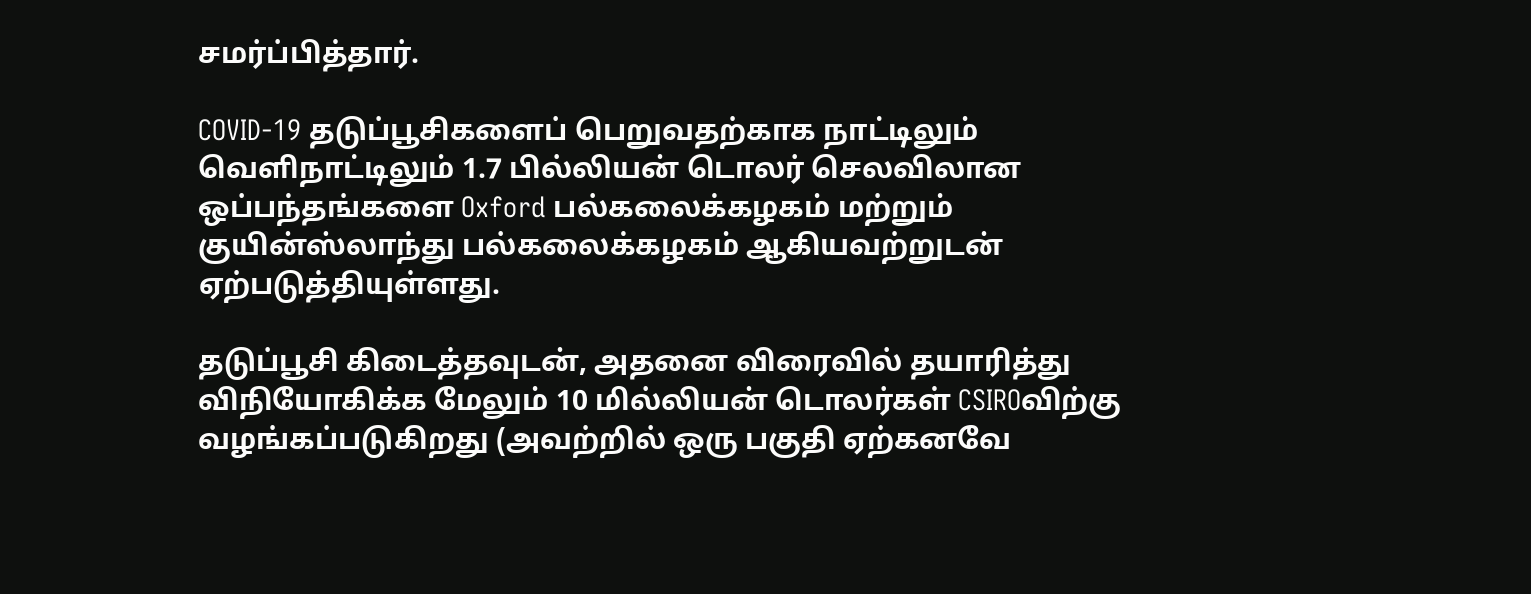சமர்ப்பித்தார்.

COVID-19 தடுப்பூசிகளைப் பெறுவதற்காக நாட்டிலும் வெளிநாட்டிலும் 1.7 பில்லியன் டொலர் செலவிலான ஒப்பந்தங்களை Oxford பல்கலைக்கழகம் மற்றும் குயின்ஸ்லாந்து பல்கலைக்கழகம் ஆகியவற்றுடன் ஏற்படுத்தியுள்ளது.

தடுப்பூசி கிடைத்தவுடன், அதனை விரைவில் தயாரித்து விநியோகிக்க மேலும் 10 மில்லியன் டொலர்கள் CSIROவிற்கு வழங்கப்படுகிறது (அவற்றில் ஒரு பகுதி ஏற்கனவே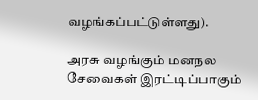வழங்கப்பட்டுள்ளது).

அரசு வழங்கும் மனநல சேவைகள் இரட்டிப்பாகும்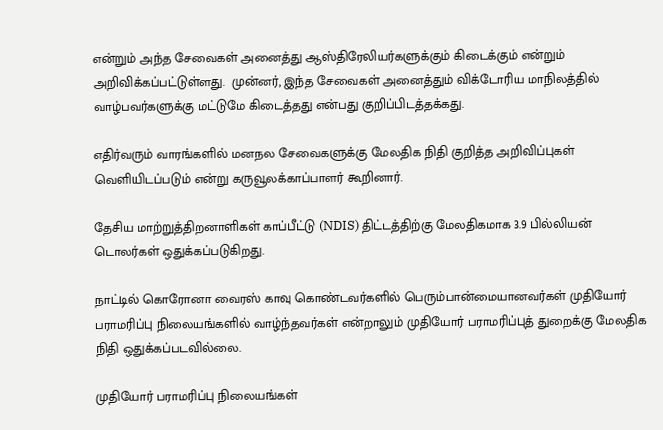என்றும் அந்த சேவைகள் அனைத்து ஆஸ்திரேலியர்களுக்கும் கிடைக்கும் என்றும் அறிவிக்கப்பட்டுள்ளது.  முன்னர், இந்த சேவைகள் அனைத்தும் விக்டோரிய மாநிலத்தில் வாழ்பவர்களுக்கு மட்டுமே கிடைத்தது என்பது குறிப்பிடத்தக்கது.

எதிர்வரும் வாரங்களில் மனநல சேவைகளுக்கு மேலதிக நிதி குறித்த அறிவிப்புகள் வெளியிடப்படும் என்று கருவூலக்காப்பாளர் கூறினார்.

தேசிய மாற்றுத்திறனாளிகள் காப்பீட்டு (NDIS) திட்டத்திற்கு மேலதிகமாக 3.9 பில்லியன் டொலர்கள் ஒதுக்கப்படுகிறது.

நாட்டில் கொரோனா வைரஸ் காவு கொண்டவர்களில் பெரும்பான்மையானவர்கள் முதியோர் பராமரிப்பு நிலையங்களில் வாழ்ந்தவர்கள் என்றாலும் முதியோர் பராமரிப்புத் துறைக்கு மேலதிக நிதி ஒதுக்கப்படவில்லை.

முதியோர் பராமரிப்பு நிலையங்கள்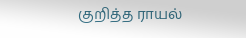குறித்த ராயல்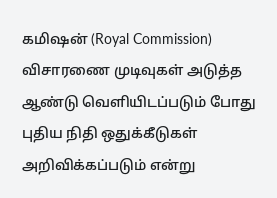கமிஷன் (Royal Commission) விசாரணை முடிவுகள் அடுத்த ஆண்டு வெளியிடப்படும் போது புதிய நிதி ஒதுக்கீடுகள் அறிவிக்கப்படும் என்று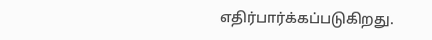எதிர்பார்க்கப்படுகிறது.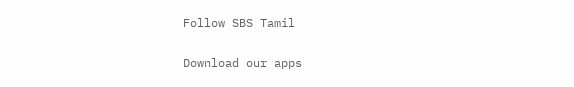Follow SBS Tamil

Download our apps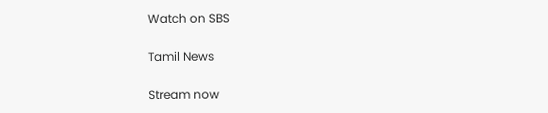Watch on SBS

Tamil News

Stream now